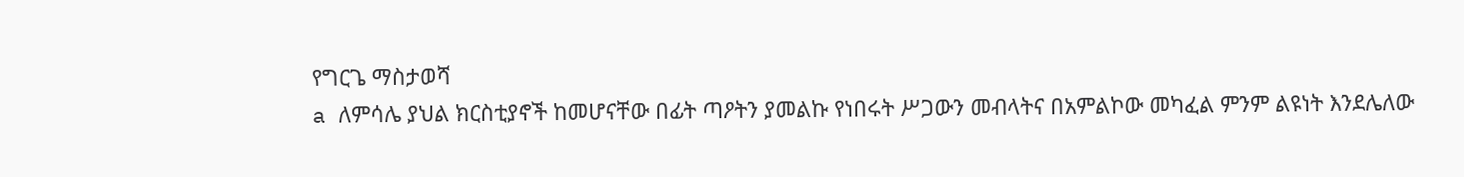የግርጌ ማስታወሻ
a ለምሳሌ ያህል ክርስቲያኖች ከመሆናቸው በፊት ጣዖትን ያመልኩ የነበሩት ሥጋውን መብላትና በአምልኮው መካፈል ምንም ልዩነት እንደሌለው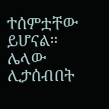ተሰምቷቸው ይሆናል። ሌላው ሊታሰብበት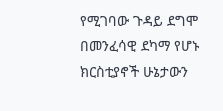የሚገባው ጉዳይ ደግሞ በመንፈሳዊ ደካማ የሆኑ ክርስቲያኖች ሁኔታውን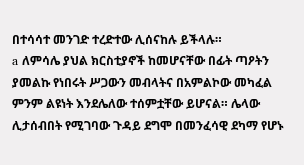በተሳሳተ መንገድ ተረድተው ሊሰናከሉ ይችላሉ።
a ለምሳሌ ያህል ክርስቲያኖች ከመሆናቸው በፊት ጣዖትን ያመልኩ የነበሩት ሥጋውን መብላትና በአምልኮው መካፈል ምንም ልዩነት እንደሌለው ተሰምቷቸው ይሆናል። ሌላው ሊታሰብበት የሚገባው ጉዳይ ደግሞ በመንፈሳዊ ደካማ የሆኑ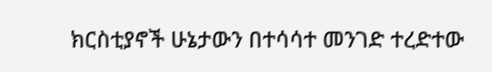ክርስቲያኖች ሁኔታውን በተሳሳተ መንገድ ተረድተው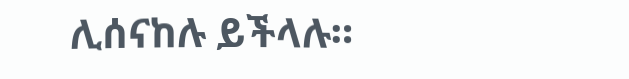ሊሰናከሉ ይችላሉ።